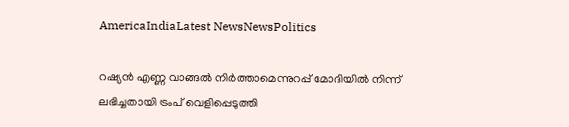AmericaIndiaLatest NewsNewsPolitics

റഷ്യൻ എണ്ണ വാങ്ങൽ നിർത്താമെന്നുറപ്പ് മോദിയിൽ നിന്ന് ലഭിച്ചതായി ട്രംപ് വെളിപ്പെടുത്തി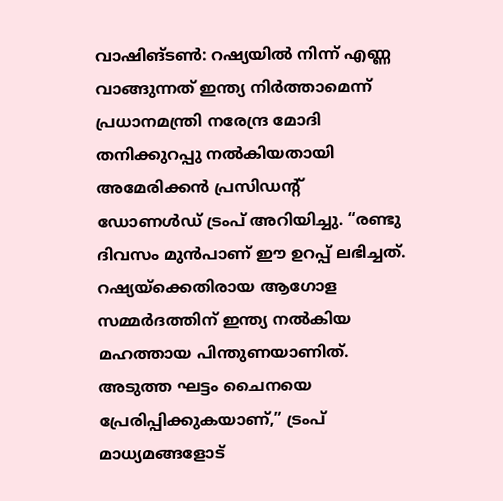വാഷിങ്ടൺ: റഷ്യയിൽ നിന്ന് എണ്ണ വാങ്ങുന്നത് ഇന്ത്യ നിർത്താമെന്ന് പ്രധാനമന്ത്രി നരേന്ദ്ര മോദി തനിക്കുറപ്പു നൽകിയതായി അമേരിക്കൻ പ്രസിഡന്റ് ഡോണൾഡ് ട്രംപ് അറിയിച്ചു. “രണ്ടു ദിവസം മുൻപാണ് ഈ ഉറപ്പ് ലഭിച്ചത്. റഷ്യയ്‌ക്കെതിരായ ആഗോള സമ്മർദത്തിന് ഇന്ത്യ നൽകിയ മഹത്തായ പിന്തുണയാണിത്. അടുത്ത ഘട്ടം ചൈനയെ പ്രേരിപ്പിക്കുകയാണ്,” ട്രംപ് മാധ്യമങ്ങളോട്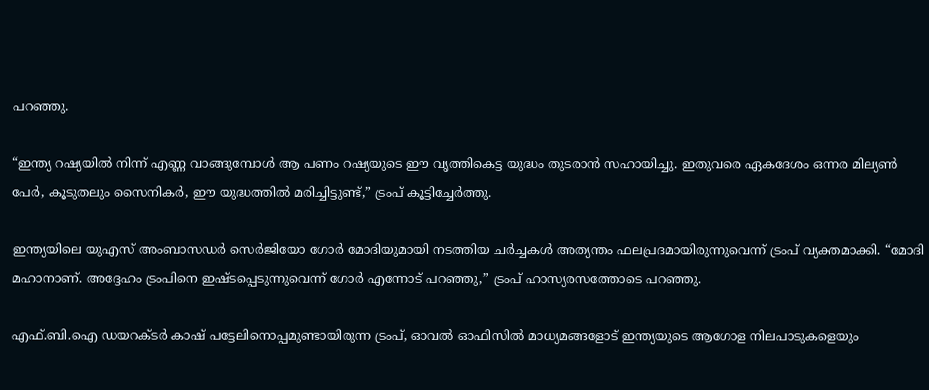പറഞ്ഞു.

“ഇന്ത്യ റഷ്യയിൽ നിന്ന് എണ്ണ വാങ്ങുമ്പോൾ ആ പണം റഷ്യയുടെ ഈ വൃത്തികെട്ട യുദ്ധം തുടരാൻ സഹായിച്ചു. ഇതുവരെ ഏകദേശം ഒന്നര മില്യൺ പേർ, കൂടുതലും സൈനികർ, ഈ യുദ്ധത്തിൽ മരിച്ചിട്ടുണ്ട്,” ട്രംപ് കൂട്ടിച്ചേർത്തു.

ഇന്ത്യയിലെ യുഎസ് അംബാസഡർ സെർജിയോ ഗോർ മോദിയുമായി നടത്തിയ ചർച്ചകൾ അത്യന്തം ഫലപ്രദമായിരുന്നുവെന്ന് ട്രംപ് വ്യക്തമാക്കി. “മോദി മഹാനാണ്. അദ്ദേഹം ട്രംപിനെ ഇഷ്ടപ്പെടുന്നുവെന്ന് ഗോർ എന്നോട് പറഞ്ഞു,” ട്രംപ് ഹാസ്യരസത്തോടെ പറഞ്ഞു.

എഫ്.ബി.ഐ ഡയറക്ടർ കാഷ് പട്ടേലിനൊപ്പമുണ്ടായിരുന്ന ട്രംപ്, ഓവൽ ഓഫിസിൽ മാധ്യമങ്ങളോട് ഇന്ത്യയുടെ ആഗോള നിലപാടുകളെയും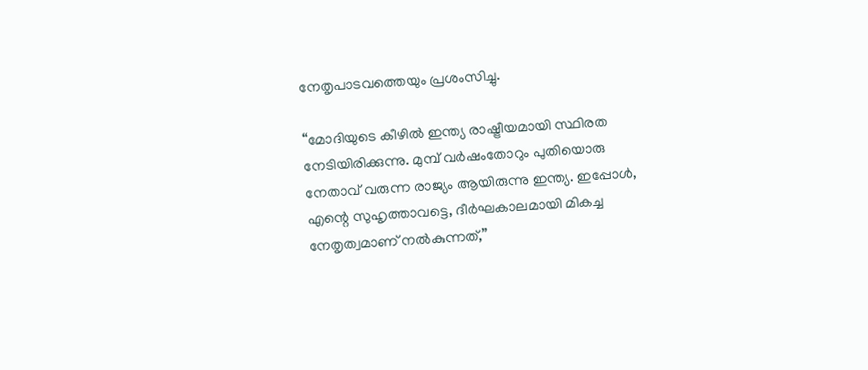നേതൃപാടവത്തെയും പ്രശംസിച്ചു.

“മോദിയുടെ കീഴിൽ ഇന്ത്യ രാഷ്ട്രീയമായി സ്ഥിരത നേടിയിരിക്കുന്നു. മുമ്പ് വർഷംതോറും പുതിയൊരു നേതാവ് വരുന്ന രാജ്യം ആയിരുന്നു ഇന്ത്യ. ഇപ്പോൾ, എന്റെ സുഹൃത്താവട്ടെ, ദീർഘകാലമായി മികച്ച നേതൃത്വമാണ് നൽകുന്നത്,”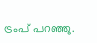ട്രംപ് പറഞ്ഞു.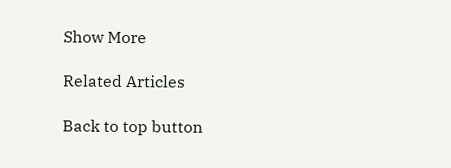Show More

Related Articles

Back to top button